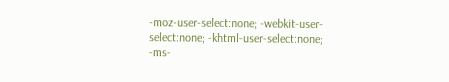-moz-user-select:none; -webkit-user-select:none; -khtml-user-select:none; -ms-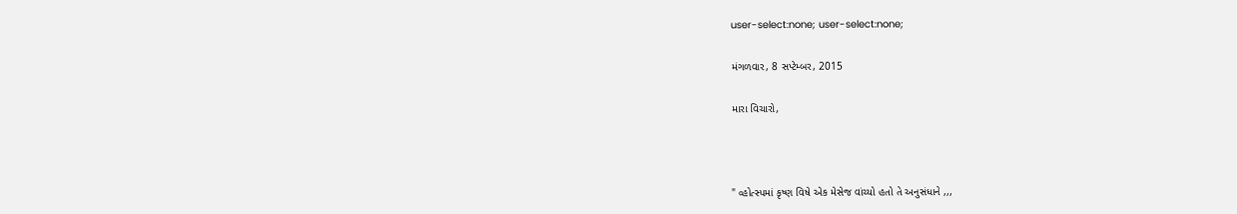user-select:none; user-select:none;

મંગળવાર, 8 સપ્ટેમ્બર, 2015

મારા વિચારો,



" વ્હોત્સ્પમાં કૃષ્ણ વિષે એક મેસેજ વાંચ્યો હતો તે અનુસંધાને ,,,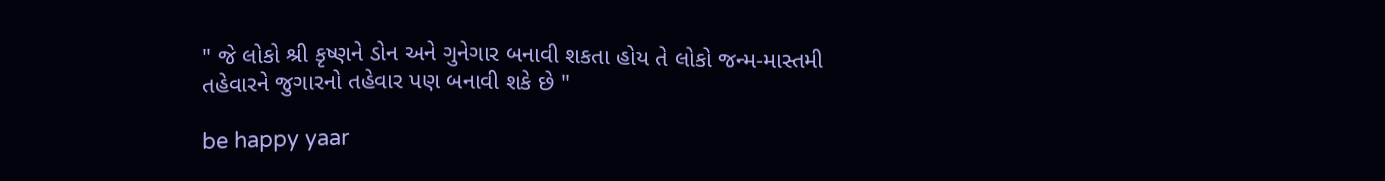" જે લોકો શ્રી કૃષ્ણને ડોન અને ગુનેગાર બનાવી શકતા હોય તે લોકો જન્મ-માસ્તમી તહેવારને જુગારનો તહેવાર પણ બનાવી શકે છે "

be happy yaar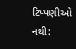ટિપ્પણીઓ નથી: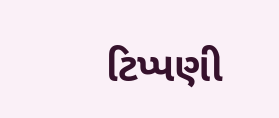ટિપ્પણી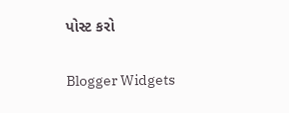પોસ્ટ કરો

Blogger Widgets